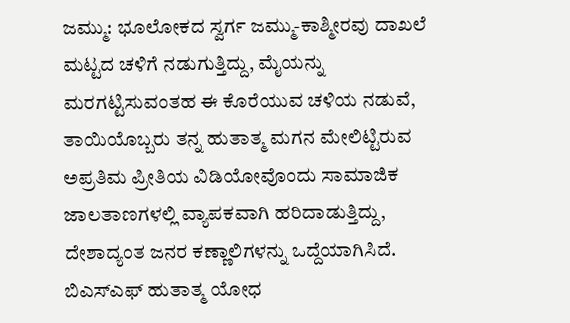ಜಮ್ಮು: ಭೂಲೋಕದ ಸ್ವರ್ಗ ಜಮ್ಮು-ಕಾಶ್ಮೀರವು ದಾಖಲೆ ಮಟ್ಟದ ಚಳಿಗೆ ನಡುಗುತ್ತಿದ್ದು, ಮೈಯನ್ನು ಮರಗಟ್ಟಿಸುವಂತಹ ಈ ಕೊರೆಯುವ ಚಳಿಯ ನಡುವೆ, ತಾಯಿಯೊಬ್ಬರು ತನ್ನ ಹುತಾತ್ಮ ಮಗನ ಮೇಲಿಟ್ಟಿರುವ ಅಪ್ರತಿಮ ಪ್ರೀತಿಯ ವಿಡಿಯೋವೊಂದು ಸಾಮಾಜಿಕ ಜಾಲತಾಣಗಳಲ್ಲಿ ವ್ಯಾಪಕವಾಗಿ ಹರಿದಾಡುತ್ತಿದ್ದು, ದೇಶಾದ್ಯಂತ ಜನರ ಕಣ್ಣಾಲಿಗಳನ್ನು ಒದ್ದೆಯಾಗಿಸಿದೆ. ಬಿಎಸ್ಎಫ್ ಹುತಾತ್ಮ ಯೋಧ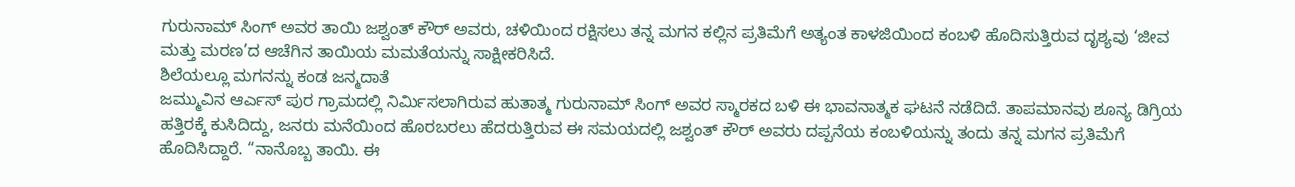ಗುರುನಾಮ್ ಸಿಂಗ್ ಅವರ ತಾಯಿ ಜಶ್ವಂತ್ ಕೌರ್ ಅವರು, ಚಳಿಯಿಂದ ರಕ್ಷಿಸಲು ತನ್ನ ಮಗನ ಕಲ್ಲಿನ ಪ್ರತಿಮೆಗೆ ಅತ್ಯಂತ ಕಾಳಜಿಯಿಂದ ಕಂಬಳಿ ಹೊದಿಸುತ್ತಿರುವ ದೃಶ್ಯವು ‘ಜೀವ ಮತ್ತು ಮರಣ’ದ ಆಚೆಗಿನ ತಾಯಿಯ ಮಮತೆಯನ್ನು ಸಾಕ್ಷೀಕರಿಸಿದೆ.
ಶಿಲೆಯಲ್ಲೂ ಮಗನನ್ನು ಕಂಡ ಜನ್ಮದಾತೆ
ಜಮ್ಮುವಿನ ಆರ್ಎಸ್ ಪುರ ಗ್ರಾಮದಲ್ಲಿ ನಿರ್ಮಿಸಲಾಗಿರುವ ಹುತಾತ್ಮ ಗುರುನಾಮ್ ಸಿಂಗ್ ಅವರ ಸ್ಮಾರಕದ ಬಳಿ ಈ ಭಾವನಾತ್ಮಕ ಘಟನೆ ನಡೆದಿದೆ. ತಾಪಮಾನವು ಶೂನ್ಯ ಡಿಗ್ರಿಯ ಹತ್ತಿರಕ್ಕೆ ಕುಸಿದಿದ್ದು, ಜನರು ಮನೆಯಿಂದ ಹೊರಬರಲು ಹೆದರುತ್ತಿರುವ ಈ ಸಮಯದಲ್ಲಿ ಜಶ್ವಂತ್ ಕೌರ್ ಅವರು ದಪ್ಪನೆಯ ಕಂಬಳಿಯನ್ನು ತಂದು ತನ್ನ ಮಗನ ಪ್ರತಿಮೆಗೆ ಹೊದಿಸಿದ್ದಾರೆ. “ನಾನೊಬ್ಬ ತಾಯಿ. ಈ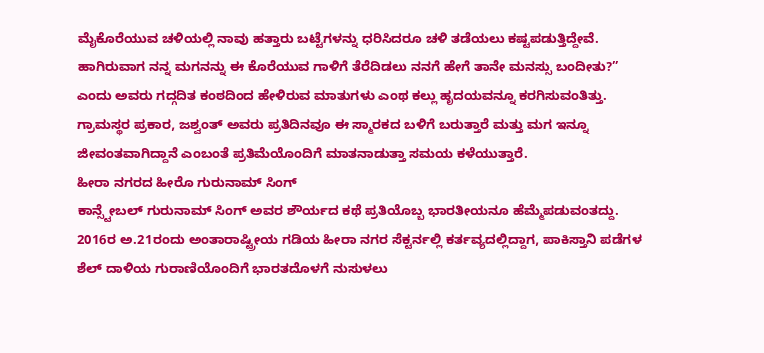ಮೈಕೊರೆಯುವ ಚಳಿಯಲ್ಲಿ ನಾವು ಹತ್ತಾರು ಬಟ್ಟೆಗಳನ್ನು ಧರಿಸಿದರೂ ಚಳಿ ತಡೆಯಲು ಕಷ್ಟಪಡುತ್ತಿದ್ದೇವೆ. ಹಾಗಿರುವಾಗ ನನ್ನ ಮಗನನ್ನು ಈ ಕೊರೆಯುವ ಗಾಳಿಗೆ ತೆರೆದಿಡಲು ನನಗೆ ಹೇಗೆ ತಾನೇ ಮನಸ್ಸು ಬಂದೀತು?” ಎಂದು ಅವರು ಗದ್ಗದಿತ ಕಂಠದಿಂದ ಹೇಳಿರುವ ಮಾತುಗಳು ಎಂಥ ಕಲ್ಲು ಹೃದಯವನ್ನೂ ಕರಗಿಸುವಂತಿತ್ತು. ಗ್ರಾಮಸ್ಥರ ಪ್ರಕಾರ, ಜಶ್ವಂತ್ ಅವರು ಪ್ರತಿದಿನವೂ ಈ ಸ್ಮಾರಕದ ಬಳಿಗೆ ಬರುತ್ತಾರೆ ಮತ್ತು ಮಗ ಇನ್ನೂ ಜೀವಂತವಾಗಿದ್ದಾನೆ ಎಂಬಂತೆ ಪ್ರತಿಮೆಯೊಂದಿಗೆ ಮಾತನಾಡುತ್ತಾ ಸಮಯ ಕಳೆಯುತ್ತಾರೆ.
ಹೀರಾ ನಗರದ ಹೀರೊ ಗುರುನಾಮ್ ಸಿಂಗ್
ಕಾನ್ಸ್ಟೇಬಲ್ ಗುರುನಾಮ್ ಸಿಂಗ್ ಅವರ ಶೌರ್ಯದ ಕಥೆ ಪ್ರತಿಯೊಬ್ಬ ಭಾರತೀಯನೂ ಹೆಮ್ಮೆಪಡುವಂತದ್ದು. 2016ರ ಅ.21ರಂದು ಅಂತಾರಾಷ್ಟ್ರೀಯ ಗಡಿಯ ಹೀರಾ ನಗರ ಸೆಕ್ಟರ್ನಲ್ಲಿ ಕರ್ತವ್ಯದಲ್ಲಿದ್ದಾಗ, ಪಾಕಿಸ್ತಾನಿ ಪಡೆಗಳ ಶೆಲ್ ದಾಳಿಯ ಗುರಾಣಿಯೊಂದಿಗೆ ಭಾರತದೊಳಗೆ ನುಸುಳಲು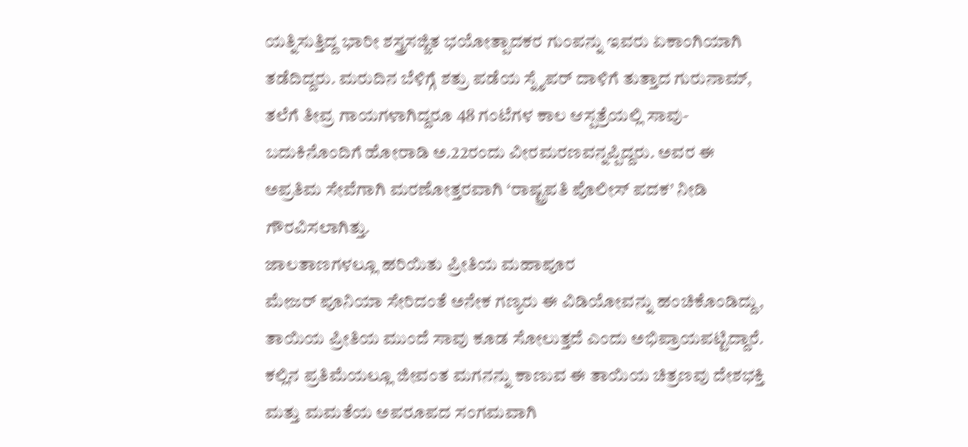ಯತ್ನಿಸುತ್ತಿದ್ದ ಭಾರೀ ಶಸ್ತ್ರಸಜ್ಜಿತ ಭಯೋತ್ಪಾದಕರ ಗುಂಪನ್ನು ಇವರು ಏಕಾಂಗಿಯಾಗಿ ತಡೆದಿದ್ದರು. ಮರುದಿನ ಬೆಳಿಗ್ಗೆ ಶತ್ರು ಪಡೆಯ ಸ್ನೈಪರ್ ದಾಳಿಗೆ ತುತ್ತಾದ ಗುರುನಾಮ್, ತಲೆಗೆ ತೀವ್ರ ಗಾಯಗಳಾಗಿದ್ದರೂ 48 ಗಂಟೆಗಳ ಕಾಲ ಆಸ್ಪತ್ರೆಯಲ್ಲಿ ಸಾವು-ಬದುಕಿನೊಂದಿಗೆ ಹೋರಾಡಿ ಅ.22ರಂದು ವೀರಮರಣವನ್ನಪ್ಪಿದ್ದರು. ಅವರ ಈ ಅಪ್ರತಿಮ ಸೇವೆಗಾಗಿ ಮರಣೋತ್ತರವಾಗಿ ‘ರಾಷ್ಟ್ರಪತಿ ಪೊಲೀಸ್ ಪದಕ’ ನೀಡಿ ಗೌರವಿಸಲಾಗಿತ್ತು.
ಜಾಲತಾಣಗಳಲ್ಲೂ ಹರಿಯಿತು ಪ್ರೀತಿಯ ಮಹಾಪೂರ
ಮೇಜರ್ ಪೂನಿಯಾ ಸೇರಿದಂತೆ ಅನೇಕ ಗಣ್ಯರು ಈ ವಿಡಿಯೋವನ್ನು ಹಂಚಿಕೊಂಡಿದ್ದು, ತಾಯಿಯ ಪ್ರೀತಿಯ ಮುಂದೆ ಸಾವು ಕೂಡ ಸೋಲುತ್ತದೆ ಎಂದು ಅಭಿಪ್ರಾಯಪಟ್ಟಿದ್ದಾರೆ. ಕಲ್ಲಿನ ಪ್ರತಿಮೆಯಲ್ಲೂ ಜೀವಂತ ಮಗನನ್ನು ಕಾಣುವ ಈ ತಾಯಿಯ ಚಿತ್ರಣವು ದೇಶಭಕ್ತಿ ಮತ್ತು ಮಮತೆಯ ಅಪರೂಪದ ಸಂಗಮವಾಗಿ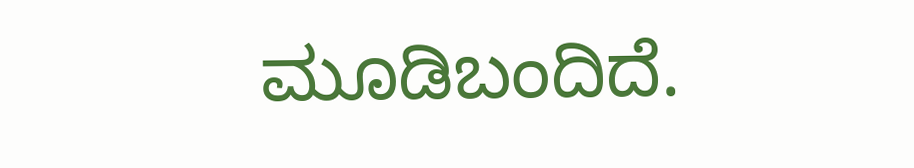ಮೂಡಿಬಂದಿದೆ.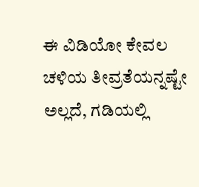ಈ ವಿಡಿಯೋ ಕೇವಲ ಚಳಿಯ ತೀವ್ರತೆಯನ್ನಷ್ಟೇ ಅಲ್ಲದೆ, ಗಡಿಯಲ್ಲಿ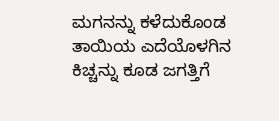ಮಗನನ್ನು ಕಳೆದುಕೊಂಡ ತಾಯಿಯ ಎದೆಯೊಳಗಿನ ಕಿಚ್ಚನ್ನು ಕೂಡ ಜಗತ್ತಿಗೆ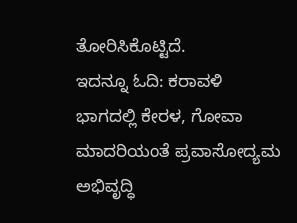ತೋರಿಸಿಕೊಟ್ಟಿದೆ.
ಇದನ್ನೂ ಓದಿ: ಕರಾವಳಿ ಭಾಗದಲ್ಲಿ ಕೇರಳ, ಗೋವಾ ಮಾದರಿಯಂತೆ ಪ್ರವಾಸೋದ್ಯಮ ಅಭಿವೃದ್ಧಿ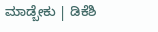ಮಾಡ್ಬೇಕು | ಡಿಕೆಶಿ